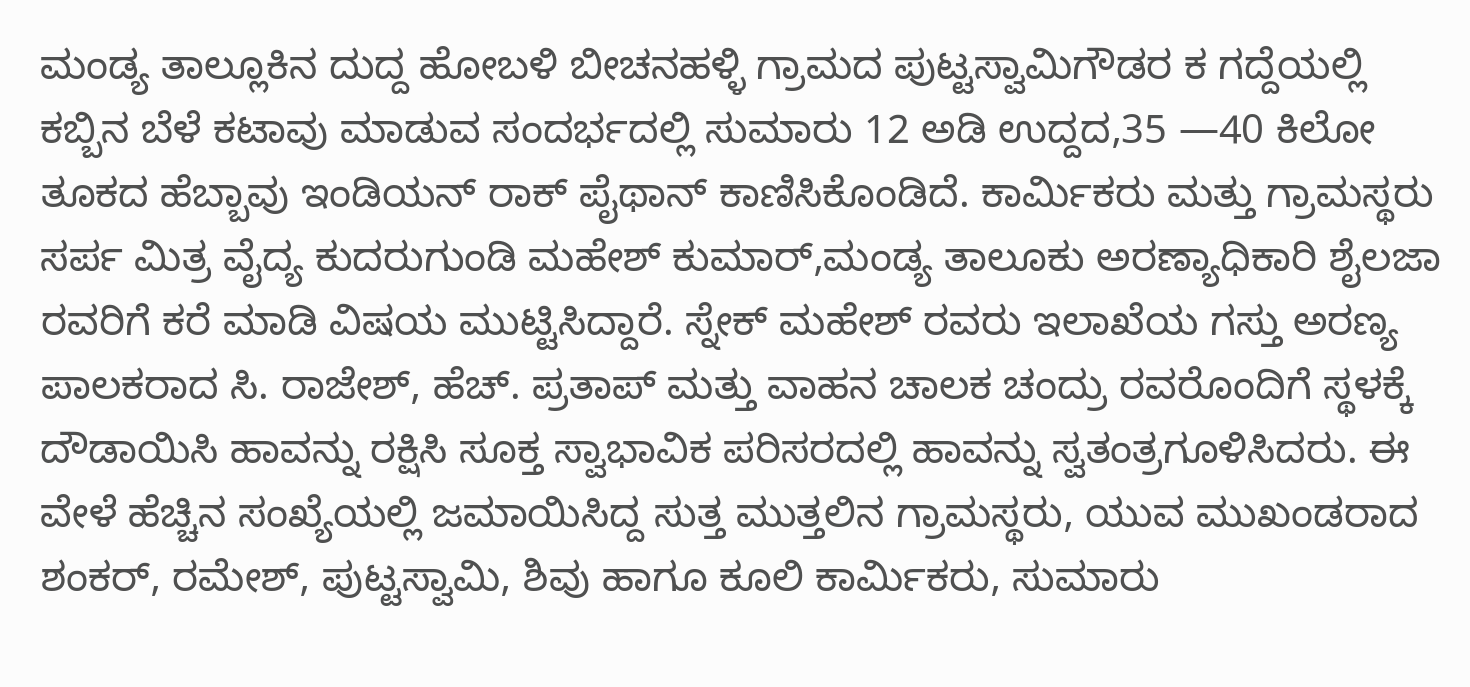ಮಂಡ್ಯ ತಾಲ್ಲೂಕಿನ ದುದ್ದ ಹೋಬಳಿ ಬೀಚನಹಳ್ಳಿ ಗ್ರಾಮದ ಪುಟ್ಟಸ್ವಾಮಿಗೌಡರ ಕ ಗದ್ದೆಯಲ್ಲಿ ಕಬ್ಬಿನ ಬೆಳೆ ಕಟಾವು ಮಾಡುವ ಸಂದರ್ಭದಲ್ಲಿ ಸುಮಾರು 12 ಅಡಿ ಉದ್ದದ,35 —40 ಕಿಲೋ ತೂಕದ ಹೆಬ್ಬಾವು ಇಂಡಿಯನ್ ರಾಕ್ ಪೈಥಾನ್ ಕಾಣಿಸಿಕೊಂಡಿದೆ. ಕಾರ್ಮಿಕರು ಮತ್ತು ಗ್ರಾಮಸ್ಥರು ಸರ್ಪ ಮಿತ್ರ ವೈದ್ಯ ಕುದರುಗುಂಡಿ ಮಹೇಶ್ ಕುಮಾರ್,ಮಂಡ್ಯ ತಾಲೂಕು ಅರಣ್ಯಾಧಿಕಾರಿ ಶೈಲಜಾ ರವರಿಗೆ ಕರೆ ಮಾಡಿ ವಿಷಯ ಮುಟ್ಟಿಸಿದ್ದಾರೆ. ಸ್ನೇಕ್ ಮಹೇಶ್ ರವರು ಇಲಾಖೆಯ ಗಸ್ತು ಅರಣ್ಯ ಪಾಲಕರಾದ ಸಿ. ರಾಜೇಶ್, ಹೆಚ್. ಪ್ರತಾಪ್ ಮತ್ತು ವಾಹನ ಚಾಲಕ ಚಂದ್ರು ರವರೊಂದಿಗೆ ಸ್ಥಳಕ್ಕೆ ದೌಡಾಯಿಸಿ ಹಾವನ್ನು ರಕ್ಷಿಸಿ ಸೂಕ್ತ ಸ್ವಾಭಾವಿಕ ಪರಿಸರದಲ್ಲಿ ಹಾವನ್ನು ಸ್ವತಂತ್ರಗೂಳಿಸಿದರು. ಈ ವೇಳೆ ಹೆಚ್ಚಿನ ಸಂಖ್ಯೆಯಲ್ಲಿ ಜಮಾಯಿಸಿದ್ದ ಸುತ್ತ ಮುತ್ತಲಿನ ಗ್ರಾಮಸ್ಥರು, ಯುವ ಮುಖಂಡರಾದ ಶಂಕರ್, ರಮೇಶ್, ಪುಟ್ಟಸ್ವಾಮಿ, ಶಿವು ಹಾಗೂ ಕೂಲಿ ಕಾರ್ಮಿಕರು, ಸುಮಾರು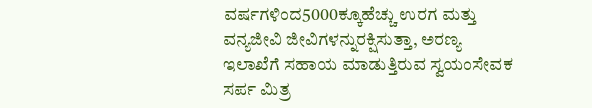ವರ್ಷಗಳಿಂದ5000ಕ್ಕೂಹೆಚ್ಚು ಉರಗ ಮತ್ತು ವನ್ಯಜೀವಿ ಜೀವಿಗಳನ್ನುರಕ್ಷಿಸುತ್ತಾ, ಅರಣ್ಯ ಇಲಾಖೆಗೆ ಸಹಾಯ ಮಾಡುತ್ತಿರುವ ಸ್ವಯಂಸೇವಕ ಸರ್ಪ ಮಿತ್ರ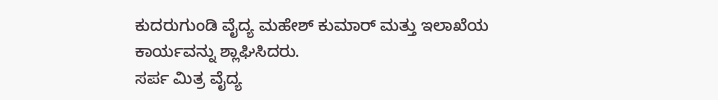ಕುದರುಗುಂಡಿ ವೈದ್ಯ ಮಹೇಶ್ ಕುಮಾರ್ ಮತ್ತು ಇಲಾಖೆಯ ಕಾರ್ಯವನ್ನು ಶ್ಲಾಘಿಸಿದರು.
ಸರ್ಪ ಮಿತ್ರ ವೈದ್ಯ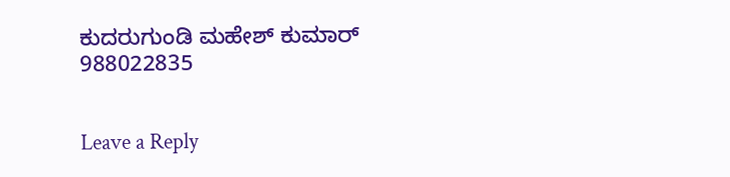ಕುದರುಗುಂಡಿ ಮಹೇಶ್ ಕುಮಾರ್ 988022835


Leave a Reply